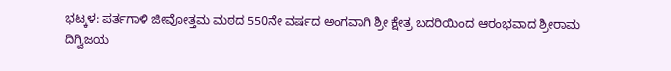ಭಟ್ಕಳ: ಪರ್ತಗಾಳಿ ಜೀವೋತ್ತಮ ಮಠದ 550ನೇ ವರ್ಷದ ಅಂಗವಾಗಿ ಶ್ರೀ ಕ್ಷೇತ್ರ ಬದರಿಯಿಂದ ಆರಂಭವಾದ ಶ್ರೀರಾಮ ದಿಗ್ವಿಜಯ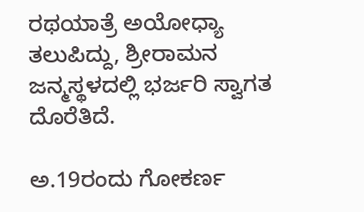ರಥಯಾತ್ರೆ ಅಯೋಧ್ಯಾ ತಲುಪಿದ್ದು, ಶ್ರೀರಾಮನ ಜನ್ಮಸ್ಥಳದಲ್ಲಿ ಭರ್ಜರಿ ಸ್ವಾಗತ ದೊರೆತಿದೆ.

ಅ.19ರಂದು ಗೋಕರ್ಣ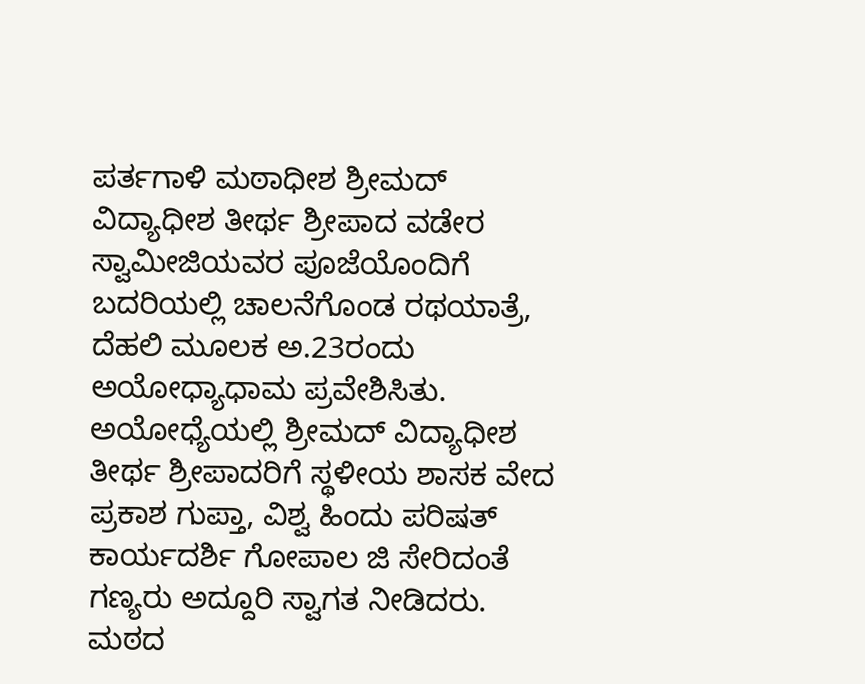ಪರ್ತಗಾಳಿ ಮಠಾಧೀಶ ಶ್ರೀಮದ್ ವಿದ್ಯಾಧೀಶ ತೀರ್ಥ ಶ್ರೀಪಾದ ವಡೇರ ಸ್ವಾಮೀಜಿಯವರ ಪೂಜೆಯೊಂದಿಗೆ ಬದರಿಯಲ್ಲಿ ಚಾಲನೆಗೊಂಡ ರಥಯಾತ್ರೆ, ದೆಹಲಿ ಮೂಲಕ ಅ.23ರಂದು ಅಯೋಧ್ಯಾಧಾಮ ಪ್ರವೇಶಿಸಿತು. ಅಯೋಧ್ಯೆಯಲ್ಲಿ ಶ್ರೀಮದ್ ವಿದ್ಯಾಧೀಶ ತೀರ್ಥ ಶ್ರೀಪಾದರಿಗೆ ಸ್ಥಳೀಯ ಶಾಸಕ ವೇದ ಪ್ರಕಾಶ ಗುಪ್ತಾ, ವಿಶ್ವ ಹಿಂದು ಪರಿಷತ್ ಕಾರ್ಯದರ್ಶಿ ಗೋಪಾಲ ಜಿ ಸೇರಿದಂತೆ ಗಣ್ಯರು ಅದ್ದೂರಿ ಸ್ವಾಗತ ನೀಡಿದರು.
ಮಠದ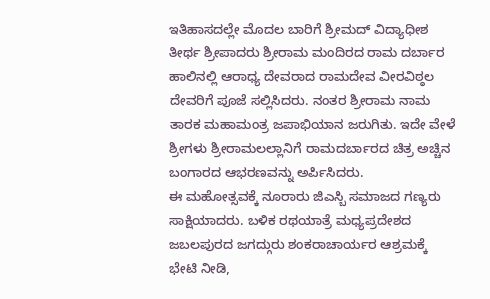ಇತಿಹಾಸದಲ್ಲೇ ಮೊದಲ ಬಾರಿಗೆ ಶ್ರೀಮದ್ ವಿದ್ಯಾಧೀಶ ತೀರ್ಥ ಶ್ರೀಪಾದರು ಶ್ರೀರಾಮ ಮಂದಿರದ ರಾಮ ದರ್ಬಾರ ಹಾಲಿನಲ್ಲಿ ಆರಾಧ್ಯ ದೇವರಾದ ರಾಮದೇವ ವೀರವಿಠ್ಠಲ ದೇವರಿಗೆ ಪೂಜೆ ಸಲ್ಲಿಸಿದರು. ನಂತರ ಶ್ರೀರಾಮ ನಾಮ ತಾರಕ ಮಹಾಮಂತ್ರ ಜಪಾಭಿಯಾನ ಜರುಗಿತು. ಇದೇ ವೇಳೆ ಶ್ರೀಗಳು ಶ್ರೀರಾಮಲಲ್ಲಾನಿಗೆ ರಾಮದರ್ಬಾರದ ಚಿತ್ರ ಅಚ್ಚಿನ ಬಂಗಾರದ ಆಭರಣವನ್ನು ಅರ್ಪಿಸಿದರು.
ಈ ಮಹೋತ್ಸವಕ್ಕೆ ನೂರಾರು ಜಿಎಸ್ಬಿ ಸಮಾಜದ ಗಣ್ಯರು ಸಾಕ್ಷಿಯಾದರು. ಬಳಿಕ ರಥಯಾತ್ರೆ ಮಧ್ಯಪ್ರದೇಶದ ಜಬಲಪುರದ ಜಗದ್ಗುರು ಶಂಕರಾಚಾರ್ಯರ ಆಶ್ರಮಕ್ಕೆ ಭೇಟಿ ನೀಡಿ,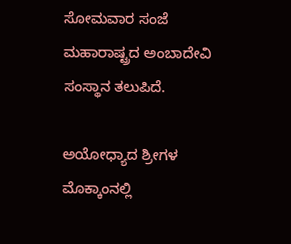ಸೋಮವಾರ ಸಂಜೆ ಮಹಾರಾಷ್ಟ್ರದ ಅಂಬಾದೇವಿ ಸಂಸ್ಥಾನ ತಲುಪಿದೆ.

ಅಯೋಧ್ಯಾದ ಶ್ರೀಗಳ ಮೊಕ್ಕಾಂನಲ್ಲಿ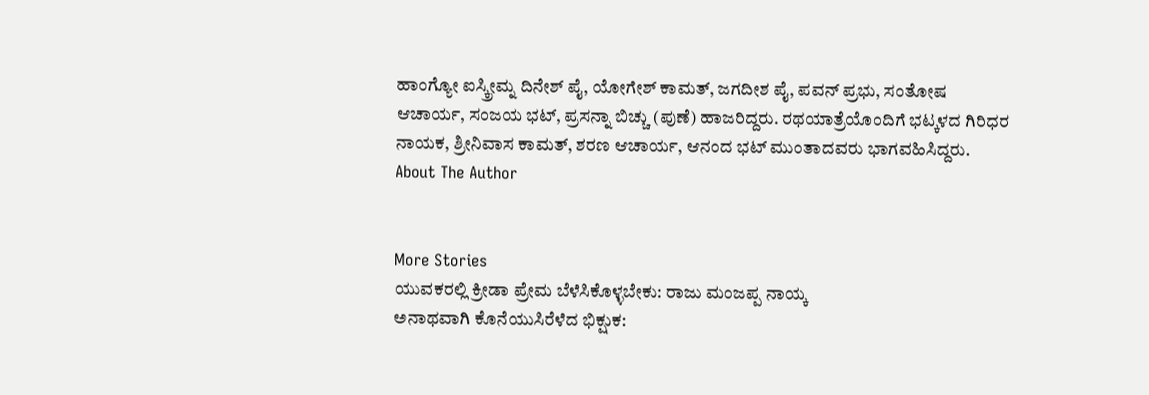ಹಾಂಗ್ಯೋ ಐಸ್ಕ್ರೀಮ್ನ ದಿನೇಶ್ ಪೈ, ಯೋಗೇಶ್ ಕಾಮತ್, ಜಗದೀಶ ಪೈ, ಪವನ್ ಪ್ರಭು, ಸಂತೋಷ ಆಚಾರ್ಯ, ಸಂಜಯ ಭಟ್, ಪ್ರಸನ್ನಾ ಬಿಚ್ಚು (ಪುಣೆ) ಹಾಜರಿದ್ದರು. ರಥಯಾತ್ರೆಯೊಂದಿಗೆ ಭಟ್ಕಳದ ಗಿರಿಧರ ನಾಯಕ, ಶ್ರೀನಿವಾಸ ಕಾಮತ್, ಶರಣ ಆಚಾರ್ಯ, ಆನಂದ ಭಟ್ ಮುಂತಾದವರು ಭಾಗವಹಿಸಿದ್ದರು.
About The Author


More Stories
ಯುವಕರಲ್ಲಿ ಕ್ರೀಡಾ ಪ್ರೇಮ ಬೆಳೆಸಿಕೊಳ್ಳಬೇಕು: ರಾಜು ಮಂಜಪ್ಪ ನಾಯ್ಕ
ಅನಾಥವಾಗಿ ಕೊನೆಯುಸಿರೆಳೆದ ಭಿಕ್ಷುಕ: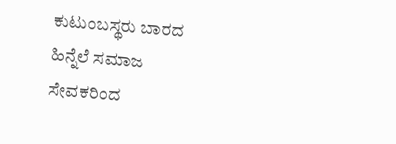ಕುಟುಂಬಸ್ಥರು ಬಾರದ ಹಿನ್ನೆಲೆ ಸಮಾಜ ಸೇವಕರಿಂದ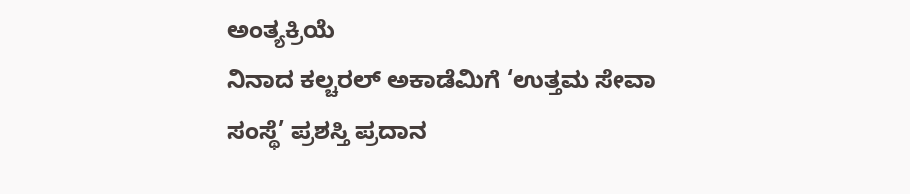ಅಂತ್ಯಕ್ರಿಯೆ
ನಿನಾದ ಕಲ್ಚರಲ್ ಅಕಾಡೆಮಿಗೆ ‘ಉತ್ತಮ ಸೇವಾ ಸಂಸ್ಥೆ’ ಪ್ರಶಸ್ತಿ ಪ್ರದಾನ